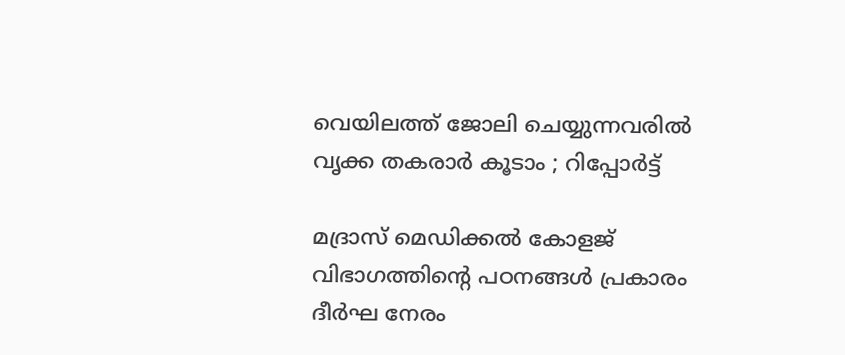വെയിലത്ത് ജോലി ചെയ്യുന്നവരില്‍ വൃക്ക തകരാര്‍ കൂടാം ; റിപ്പോർട്ട്

മദ്രാസ് മെഡിക്കല്‍ കോളജ് വിഭാഗത്തിൻ്റെ പഠനങ്ങള്‍ പ്രകാരം ദീര്‍ഘ നേരം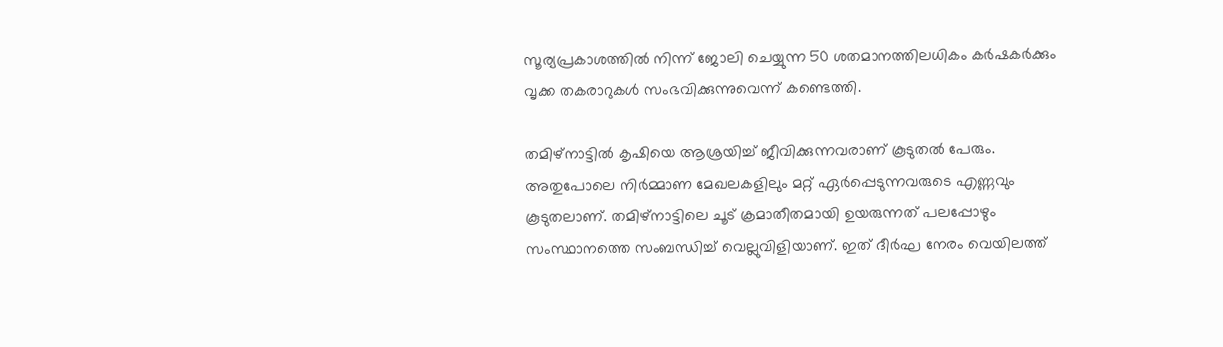സൂര്യപ്രകാശത്തില്‍ നിന്ന് ജോലി ചെയ്യുന്ന 50 ശതമാനത്തിലധികം കർഷകർക്കും വൃക്ക തകരാറുകള്‍ സംഭവിക്കുന്നുവെന്ന് കണ്ടെത്തി.

തമിഴ്‌നാട്ടില്‍ കൃഷിയെ ആശ്രയിച്ച് ജീവിക്കുന്നവരാണ് കൂടുതല്‍ പേരും. അതുപോലെ നിര്‍മ്മാണ മേഖലകളിലും മറ്റ് ഏര്‍പ്പെടുന്നവരുടെ എണ്ണവും കൂടുതലാണ്. തമിഴ്‌നാട്ടിലെ ചൂട് ക്രമാതീതമായി ഉയരുന്നത് പലപ്പോഴും സംസ്ഥാനത്തെ സംബന്ധിച്ച് വെല്ലുവിളിയാണ്. ഇത് ദീര്‍ഘ നേരം വെയിലത്ത്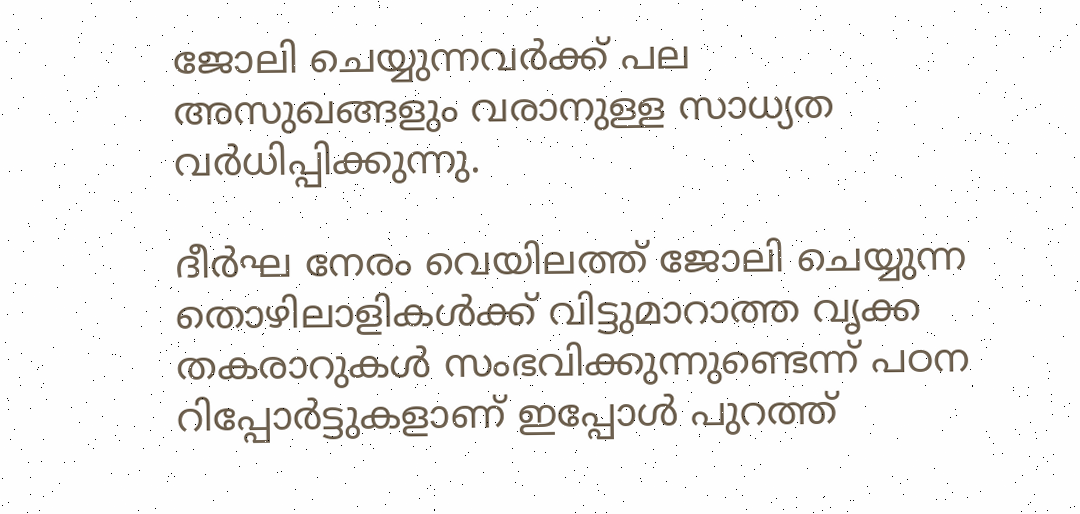ജോലി ചെയ്യുന്നവര്‍ക്ക് പല അസുഖങ്ങളും വരാനുള്ള സാധ്യത വര്‍ധിപ്പിക്കുന്നു.

ദീര്‍ഘ നേരം വെയിലത്ത് ജോലി ചെയ്യുന്ന തൊഴിലാളികള്‍ക്ക് വിട്ടുമാറാത്ത വൃക്ക തകരാറുകൾ സംഭവിക്കുന്നുണ്ടെന്ന് പഠന റിപ്പോർട്ടുകളാണ് ഇപ്പോള്‍ പുറത്ത്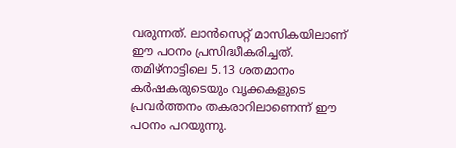വരുന്നത്. ലാൻസെറ്റ് മാസികയിലാണ് ഈ പഠനം പ്രസിദ്ധീകരിച്ചത്. തമിഴ്‌നാട്ടിലെ 5.13 ശതമാനം കർഷകരുടെയും വൃക്കകളുടെ പ്രവർത്തനം തകരാറിലാണെന്ന് ഈ പഠനം പറയുന്നു.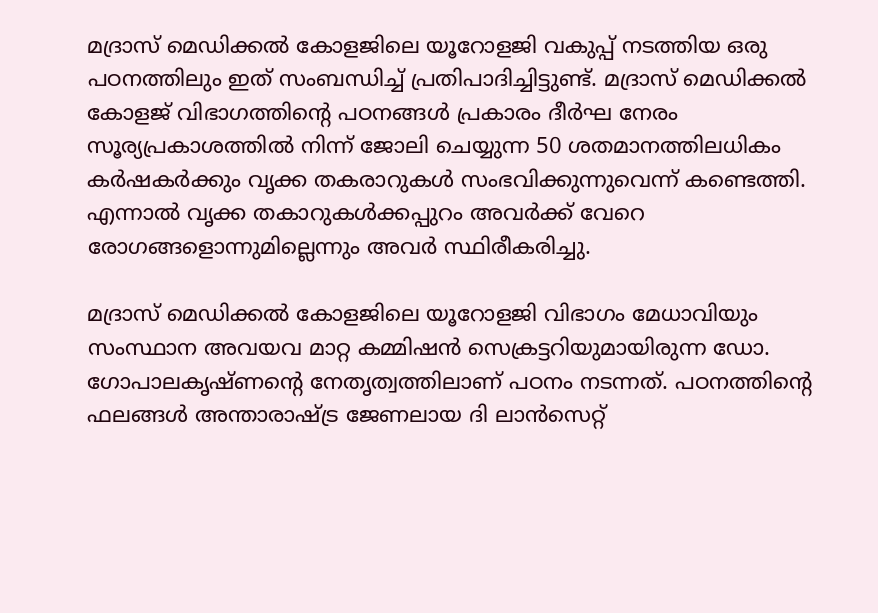മദ്രാസ് മെഡിക്കൽ കോളജിലെ യൂറോളജി വകുപ്പ് നടത്തിയ ഒരു പഠനത്തിലും ഇത് സംബന്ധിച്ച് പ്രതിപാദിച്ചിട്ടുണ്ട്. മദ്രാസ് മെഡിക്കല്‍ കോളജ് വിഭാഗത്തിൻ്റെ പഠനങ്ങള്‍ പ്രകാരം ദീര്‍ഘ നേരം സൂര്യപ്രകാശത്തില്‍ നിന്ന് ജോലി ചെയ്യുന്ന 50 ശതമാനത്തിലധികം കർഷകർക്കും വൃക്ക തകരാറുകള്‍ സംഭവിക്കുന്നുവെന്ന് കണ്ടെത്തി. എന്നാല്‍ വൃക്ക തകാറുകള്‍ക്കപ്പുറം അവര്‍ക്ക് വേറെ രോഗങ്ങളൊന്നുമില്ലെന്നും അവര്‍ സ്ഥിരീകരിച്ചു.

മദ്രാസ് മെഡിക്കൽ കോളജിലെ യൂറോളജി വിഭാഗം മേധാവിയും സംസ്ഥാന അവയവ മാറ്റ കമ്മിഷൻ സെക്രട്ടറിയുമായിരുന്ന ഡോ. ഗോപാലകൃഷ്‌ണൻ്റെ നേതൃത്വത്തിലാണ് പഠനം നടന്നത്. പഠനത്തിൻ്റെ ഫലങ്ങൾ അന്താരാഷ്ട്ര ജേണലായ ദി ലാൻസെറ്റ്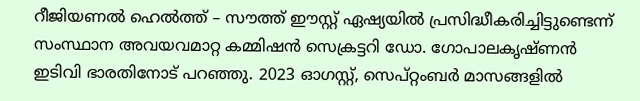റീജിയണൽ ഹെൽത്ത് – സൗത്ത് ഈസ്റ്റ് ഏഷ്യയിൽ പ്രസിദ്ധീകരിച്ചിട്ടുണ്ടെന്ന് സംസ്ഥാന അവയവമാറ്റ കമ്മിഷൻ സെക്രട്ടറി ഡോ. ഗോപാലകൃഷ്‌ണന്‍ ഇടിവി ഭാരതിനോട് പറഞ്ഞു. 2023 ഓഗസ്റ്റ്, സെപ്റ്റംബർ മാസങ്ങളിൽ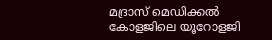മദ്രാസ് മെഡിക്കൽ കോളജിലെ യൂറോളജി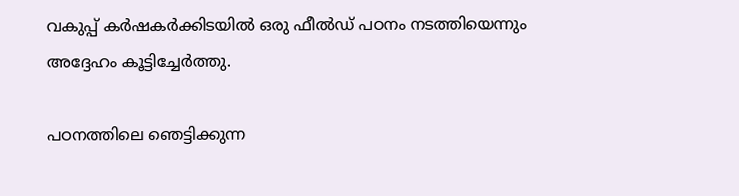വകുപ്പ് കർഷകർക്കിടയിൽ ഒരു ഫീൽഡ് പഠനം നടത്തിയെന്നും അദ്ദേഹം കൂട്ടിച്ചേര്‍ത്തു.

പഠനത്തിലെ ഞെട്ടിക്കുന്ന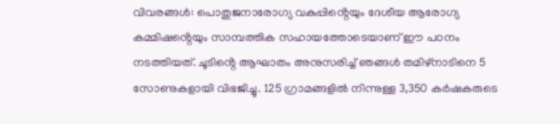വിവരങ്ങൾ: പൊതുജനാരോഗ്യ വകുപ്പിൻ്റെയും ദേശീയ ആരോഗ്യ കമ്മിഷൻ്റെയും സാമ്പത്തിക സഹായത്തോടെയാണ് ഈ പഠനം നടത്തിയത്. ചൂടിൻ്റെ ആഘാതം അനുസരിച്ച് ഞങ്ങൾ തമിഴ്‌നാടിനെ 5 സോണുകളായി വിഭജിച്ചു. 125 ഗ്രാമങ്ങളിൽ നിന്നുള്ള 3,350 കർഷകരുടെ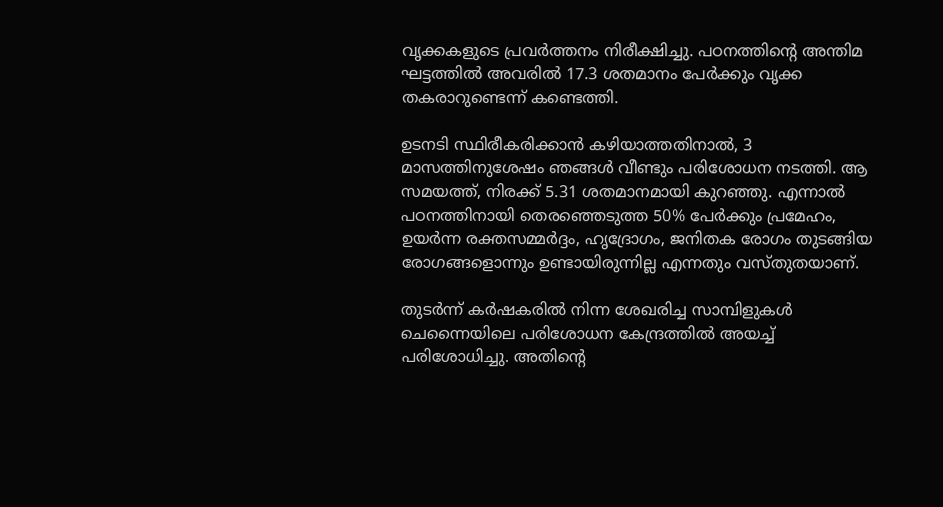വൃക്കകളുടെ പ്രവർത്തനം നിരീക്ഷിച്ചു. പഠനത്തിൻ്റെ അന്തിമ ഘട്ടത്തില്‍ അവരിൽ 17.3 ശതമാനം പേര്‍ക്കും വൃക്ക തകരാറുണ്ടെന്ന് കണ്ടെത്തി.

ഉടനടി സ്ഥിരീകരിക്കാൻ കഴിയാത്തതിനാൽ, 3 മാസത്തിനുശേഷം ഞങ്ങൾ വീണ്ടും പരിശോധന നടത്തി. ആ സമയത്ത്, നിരക്ക് 5.31 ശതമാനമായി കുറഞ്ഞു. എന്നാൽ പഠനത്തിനായി തെരഞ്ഞെടുത്ത 50% പേർക്കും പ്രമേഹം, ഉയർന്ന രക്തസമ്മർദ്ദം, ഹൃദ്രോഗം, ജനിതക രോഗം തുടങ്ങിയ രോഗങ്ങളൊന്നും ഉണ്ടായിരുന്നില്ല എന്നതും വസ്‌തുതയാണ്.

തുടര്‍ന്ന് കര്‍ഷകരില്‍ നിന്ന ശേഖരിച്ച സാമ്പിളുകള്‍ ചെന്നൈയിലെ പരിശോധന കേന്ദ്രത്തിൽ അയച്ച് പരിശോധിച്ചു. അതിൻ്റെ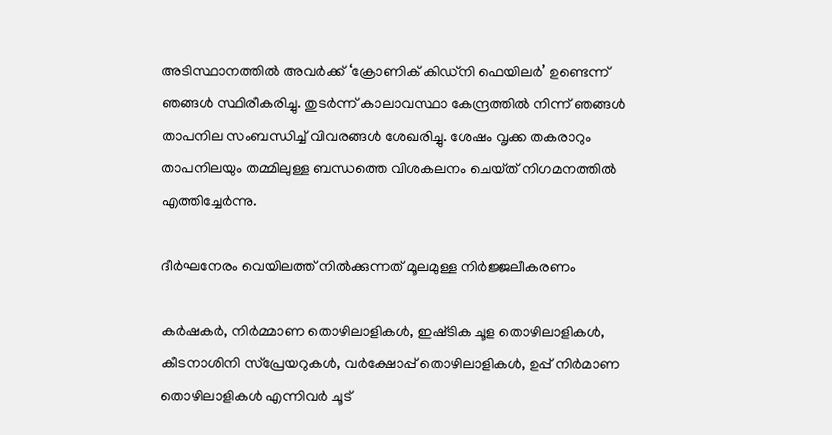അടിസ്ഥാനത്തിൽ അവർക്ക് ‘ക്രോണിക് കിഡ്‌നി ഫെയിലർ’ ഉണ്ടെന്ന് ഞങ്ങൾ സ്ഥിരീകരിച്ചു. തുടർന്ന് കാലാവസ്ഥാ കേന്ദ്രത്തിൽ നിന്ന് ഞങ്ങൾ താപനില സംബന്ധിച്ച് വിവരങ്ങള്‍ ശേഖരിച്ചു. ശേഷം വൃക്ക തകരാറും താപനിലയും തമ്മിലുള്ള ബന്ധത്തെ വിശകലനം ചെയ്‌ത് നിഗമനത്തില്‍ എത്തിച്ചേർന്നു.

ദീർഘനേരം വെയിലത്ത് നിൽക്കുന്നത് മൂലമുള്ള നിർജ്ജലീകരണം

കർഷകർ, നിർമ്മാണ തൊഴിലാളികൾ, ഇഷ്‌ടിക ചൂള തൊഴിലാളികൾ, കീടനാശിനി സ്പ്രേയറുകൾ, വർക്ഷോപ്പ് തൊഴിലാളികൾ, ഉപ്പ് നിര്‍മാണ തൊഴിലാളികള്‍ എന്നിവർ ചൂട്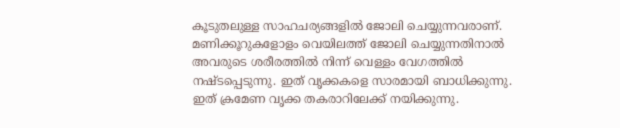കൂടുതലുള്ള സാഹചര്യങ്ങളില്‍ ജോലി ചെയ്യുന്നവരാണ്. മണിക്കൂറുകളോളം വെയിലത്ത് ജോലി ചെയ്യുന്നതിനാല്‍ അവരുടെ ശരീരത്തിൽ നിന്ന് വെള്ളം വേഗത്തിൽ നഷ്‌ടപ്പെടുന്നു. ഇത് വൃക്കകളെ സാരമായി ബാധിക്കുന്നു. ഇത് ക്രമേണ വൃക്ക തകരാറിലേക്ക് നയിക്കുന്നു.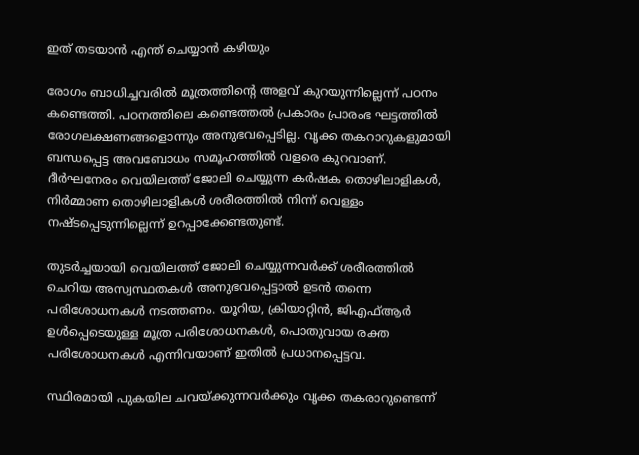ഇത് തടയാൻ എന്ത് ചെയ്യാൻ കഴിയും

രോഗം ബാധിച്ചവരില്‍ മൂത്രത്തിൻ്റെ അളവ് കുറയുന്നില്ലെന്ന് പഠനം കണ്ടെത്തി. പഠനത്തിലെ കണ്ടെത്തല്‍ പ്രകാരം പ്രാരംഭ ഘട്ടത്തിൽ രോഗലക്ഷണങ്ങളൊന്നും അനുഭവപ്പെടില്ല. വൃക്ക തകറാറുകളുമായി ബന്ധപ്പെട്ട അവബോധം സമൂഹത്തിൽ വളരെ കുറവാണ്. ദീർഘനേരം വെയിലത്ത് ജോലി ചെയ്യുന്ന കർഷക തൊഴിലാളികൾ, നിർമ്മാണ തൊഴിലാളികൾ ശരീരത്തിൽ നിന്ന് വെള്ളം നഷ്‌ടപ്പെടുന്നില്ലെന്ന് ഉറപ്പാക്കേണ്ടതുണ്ട്.

തുടർച്ചയായി വെയിലത്ത് ജോലി ചെയ്യുന്നവർക്ക് ശരീരത്തിൽ ചെറിയ അസ്വസ്ഥതകൾ അനുഭവപ്പെട്ടാല്‍ ഉടന്‍ തന്നെ പരിശോധനകള്‍ നടത്തണം. യൂറിയ, ക്രിയാറ്റിന്‍, ജിഎഫ്ആർ ഉൾപ്പെടെയുള്ള മൂത്ര പരിശോധനകൾ, പൊതുവായ രക്ത പരിശോധനകൾ എന്നിവയാണ് ഇതില്‍ പ്രധാനപ്പെട്ടവ.

സ്ഥിരമായി പുകയില ചവയ്ക്കുന്നവർക്കും വൃക്ക തകരാറുണ്ടെന്ന്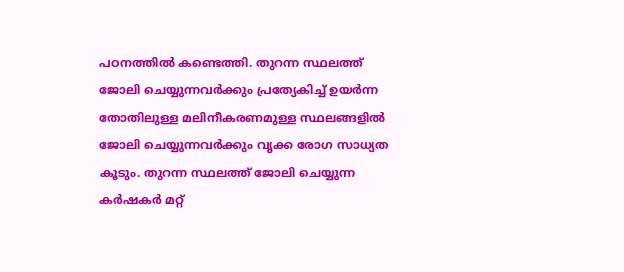പഠനത്തില്‍ കണ്ടെത്തി. തുറന്ന സ്ഥലത്ത് ജോലി ചെയ്യുന്നവർക്കും പ്രത്യേകിച്ച് ഉയർന്ന തോതിലുള്ള മലിനീകരണമുള്ള സ്ഥലങ്ങളിൽ ജോലി ചെയ്യുന്നവർക്കും വൃക്ക രോഗ സാധ്യത കൂടും. തുറന്ന സ്ഥലത്ത് ജോലി ചെയ്യുന്ന കര്‍ഷകര്‍ മറ്റ്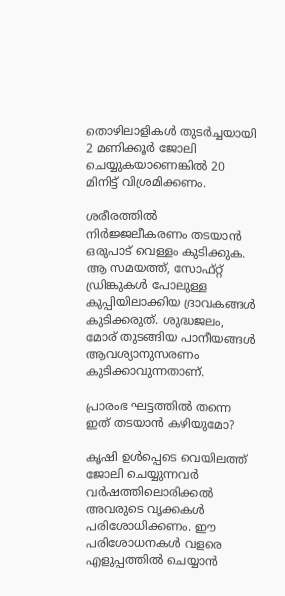തൊഴിലാളികള്‍ തുടർച്ചയായി 2 മണിക്കൂർ ജോലി ചെയ്യുകയാണെങ്കിൽ 20 മിനിട്ട് വിശ്രമിക്കണം.

ശരീരത്തിൽ നിർജ്ജലീകരണം തടയാൻ ഒരുപാട് വെള്ളം കുടിക്കുക. ആ സമയത്ത്, സോഫ്റ്റ് ഡ്രിങ്കുകൾ പോലുള്ള കുപ്പിയിലാക്കിയ ദ്രാവകങ്ങൾ കുടിക്കരുത്. ശുദ്ധജലം, മോര് തുടങ്ങിയ പാനീയങ്ങൾ ആവശ്യാനുസരണം കുടിക്കാവുന്നതാണ്.

പ്രാരംഭ ഘട്ടത്തിൽ തന്നെ ഇത് തടയാൻ കഴിയുമോ?

കൃഷി ഉൾപ്പെടെ വെയിലത്ത് ജോലി ചെയ്യുന്നവർ വർഷത്തിലൊരിക്കൽ അവരുടെ വൃക്കകൾ പരിശോധിക്കണം. ഈ പരിശോധനകള്‍ വളരെ എളുപ്പത്തില്‍ ചെയ്യാന്‍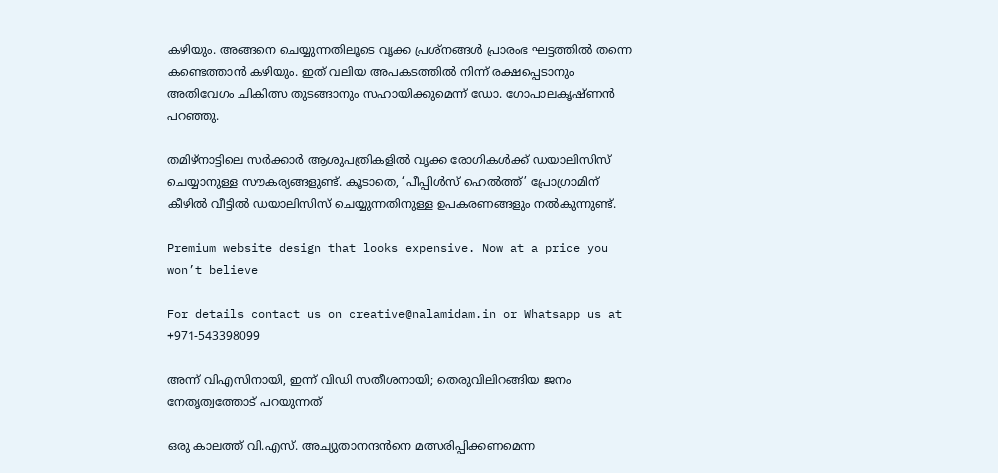കഴിയും. അങ്ങനെ ചെയ്യുന്നതിലൂടെ വൃക്ക പ്രശ്‌നങ്ങൾ പ്രാരംഭ ഘട്ടത്തിൽ തന്നെ കണ്ടെത്താന്‍ കഴിയും. ഇത് വലിയ അപകടത്തില്‍ നിന്ന് രക്ഷപ്പെടാനും അതിവേഗം ചികിത്സ തുടങ്ങാനും സഹായിക്കുമെന്ന് ഡോ. ഗോപാലകൃഷ്‌ണൻ പറഞ്ഞു.

തമിഴ്‌നാട്ടിലെ സർക്കാർ ആശുപത്രികളിൽ വൃക്ക രോഗികൾക്ക് ഡയാലിസിസ് ചെയ്യാനുള്ള സൗകര്യങ്ങളുണ്ട്. കൂടാതെ, ‘പീപ്പിൾസ് ഹെൽത്ത്’ പ്രോഗ്രാമിന് കീഴിൽ വീട്ടിൽ ഡയാലിസിസ് ചെയ്യുന്നതിനുള്ള ഉപകരണങ്ങളും നൽകുന്നുണ്ട്.

Premium website design that looks expensive. Now at a price you won’t believe

For details contact us on creative@nalamidam.in or Whatsapp us at +971-543398099

അന്ന് വിഎസിനായി, ഇന്ന് വിഡി സതീശനായി; തെരുവിലിറങ്ങിയ ജനം നേതൃത്വത്തോട് പറയുന്നത്

ഒരു കാലത്ത് വി.എസ്. അച്യുതാനന്ദൻനെ മത്സരിപ്പിക്കണമെന്ന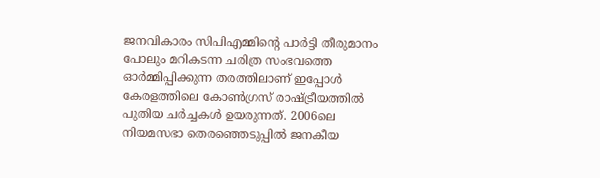ജനവികാരം സിപിഎമ്മിന്റെ പാർട്ടി തീരുമാനം പോലും മറികടന്ന ചരിത്ര സംഭവത്തെ ഓർമ്മിപ്പിക്കുന്ന തരത്തിലാണ് ഇപ്പോൾ കേരളത്തിലെ കോൺഗ്രസ് രാഷ്ട്രീയത്തിൽ പുതിയ ചർച്ചകൾ ഉയരുന്നത്. 2006ലെ നിയമസഭാ തെരഞ്ഞെടുപ്പിൽ ജനകീയ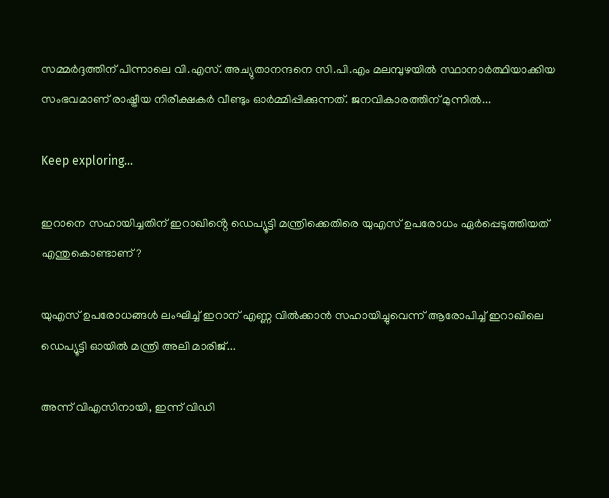സമ്മർദ്ദത്തിന് പിന്നാലെ വി.എസ്. അച്യുതാനന്ദനെ സി.പി.എം മലമ്പുഴയിൽ സ്ഥാനാർത്ഥിയാക്കിയ സംഭവമാണ് രാഷ്ട്രീയ നിരീക്ഷകർ വീണ്ടും ഓർമ്മിപ്പിക്കുന്നത്. ജനവികാരത്തിന് മുന്നിൽ...

Keep exploring...

ഇറാനെ സഹായിച്ചതിന് ഇറാഖിൻ്റെ ഡെപ്യൂട്ടി മന്ത്രിക്കെതിരെ യുഎസ് ഉപരോധം ഏർപ്പെടുത്തിയത് എന്തുകൊണ്ടാണ്?

യുഎസ് ഉപരോധങ്ങൾ ലംഘിച്ച് ഇറാന് എണ്ണ വിൽക്കാൻ സഹായിച്ചുവെന്ന് ആരോപിച്ച് ഇറാഖിലെ ഡെപ്യൂട്ടി ഓയിൽ മന്ത്രി അലി മാരിജ്...

അന്ന് വിഎസിനായി, ഇന്ന് വിഡി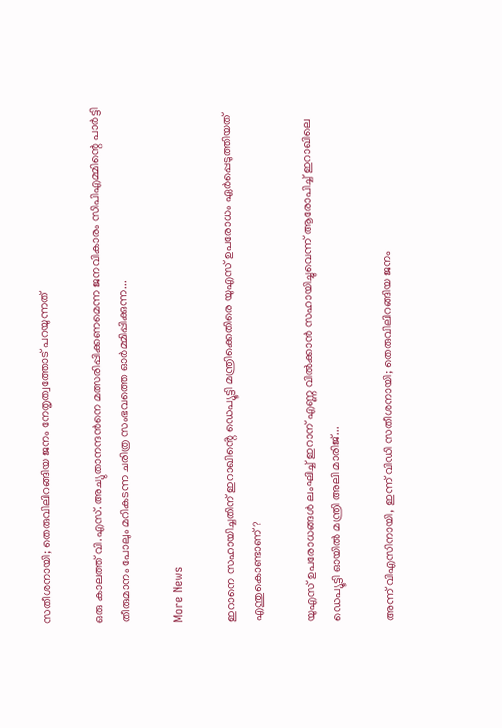സതീശനായി; തെരുവിലിറങ്ങിയ ജനം നേതൃത്വത്തോട് പറയുന്നത്

ഒരു കാലത്ത് വി.എസ്. അച്യുതാനന്ദൻനെ മത്സരിപ്പിക്കണമെന്ന ജനവികാരം സിപിഎമ്മിന്റെ പാർട്ടി തീരുമാനം പോലും മറികടന്ന ചരിത്ര സംഭവത്തെ ഓർമ്മിപ്പിക്കുന്ന...

More News

ഇറാനെ സഹായിച്ചതിന് ഇറാഖിൻ്റെ ഡെപ്യൂട്ടി മന്ത്രിക്കെതിരെ യുഎസ് ഉപരോധം ഏർപ്പെടുത്തിയത് എന്തുകൊണ്ടാണ്?

യുഎസ് ഉപരോധങ്ങൾ ലംഘിച്ച് ഇറാന് എണ്ണ വിൽക്കാൻ സഹായിച്ചുവെന്ന് ആരോപിച്ച് ഇറാഖിലെ ഡെപ്യൂട്ടി ഓയിൽ മന്ത്രി അലി മാരിജ്...

അന്ന് വിഎസിനായി, ഇന്ന് വിഡി സതീശനായി; തെരുവിലിറങ്ങിയ ജനം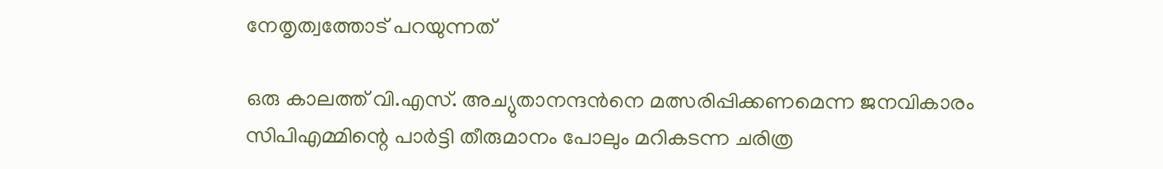നേതൃത്വത്തോട് പറയുന്നത്

ഒരു കാലത്ത് വി.എസ്. അച്യുതാനന്ദൻനെ മത്സരിപ്പിക്കണമെന്ന ജനവികാരം സിപിഎമ്മിന്റെ പാർട്ടി തീരുമാനം പോലും മറികടന്ന ചരിത്ര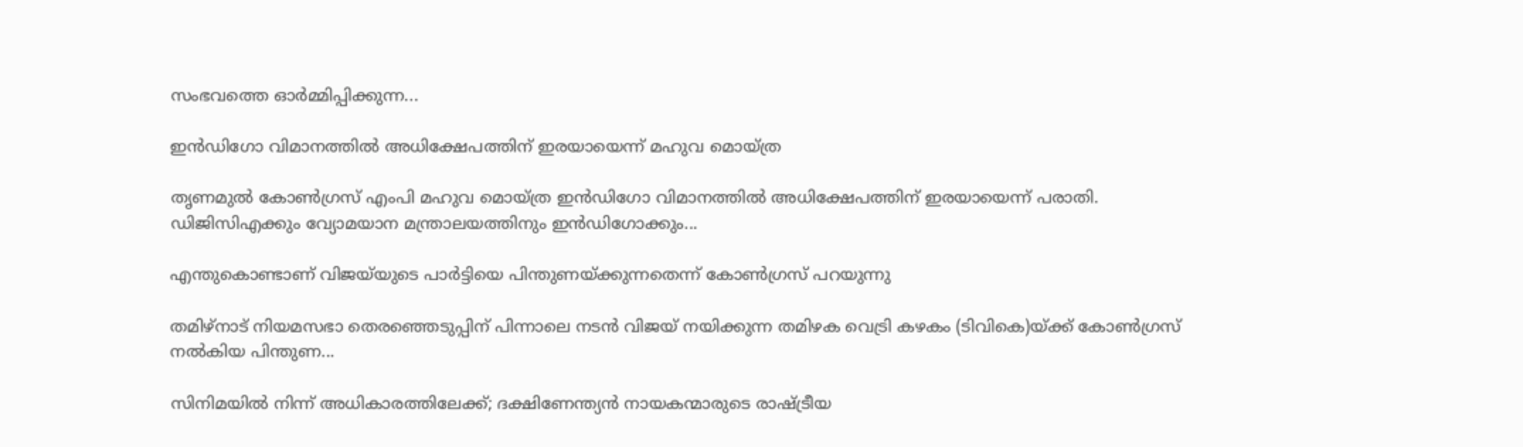സംഭവത്തെ ഓർമ്മിപ്പിക്കുന്ന...

ഇന്‍ഡിഗോ വിമാനത്തില്‍ അധിക്ഷേപത്തിന് ഇരയായെന്ന് മഹുവ മൊയ്ത്ര

തൃണമുല്‍ കോണ്‍ഗ്രസ് എംപി മഹുവ മൊയ്ത്ര ഇന്‍ഡിഗോ വിമാനത്തില്‍ അധിക്ഷേപത്തിന് ഇരയായെന്ന് പരാതി. ഡിജിസിഎക്കും വ്യോമയാന മന്ത്രാലയത്തിനും ഇന്‍ഡിഗോക്കും...

എന്തുകൊണ്ടാണ് വിജയ്‌യുടെ പാർട്ടിയെ പിന്തുണയ്ക്കുന്നതെന്ന് കോൺഗ്രസ് പറയുന്നു

തമിഴ്‌നാട് നിയമസഭാ തെരഞ്ഞെടുപ്പിന് പിന്നാലെ നടൻ വിജയ് നയിക്കുന്ന തമിഴക വെട്രി കഴകം (ടിവികെ)യ്ക്ക് കോൺഗ്രസ് നൽകിയ പിന്തുണ...

സിനിമയിൽ നിന്ന് അധികാരത്തിലേക്ക്; ദക്ഷിണേന്ത്യൻ നായകന്മാരുടെ രാഷ്ട്രീയ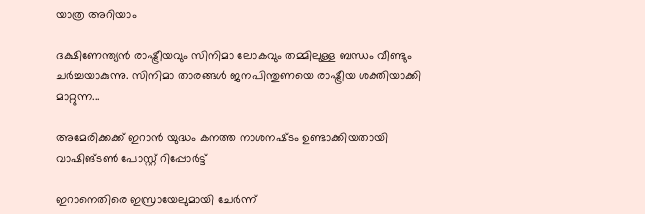യാത്ര അറിയാം

ദക്ഷിണേന്ത്യൻ രാഷ്ട്രീയവും സിനിമാ ലോകവും തമ്മിലുള്ള ബന്ധം വീണ്ടും ചർച്ചയാകുന്നു. സിനിമാ താരങ്ങൾ ജനപിന്തുണയെ രാഷ്ട്രീയ ശക്തിയാക്കി മാറ്റുന്ന...

അമേരിക്കക്ക് ഇറാന്‍ യുദ്ധം കനത്ത നാശനഷ്‌ടം ഉണ്ടാക്കിയതായി വാഷിങ്ടണ്‍ പോസ്റ്റ് റിപ്പോര്‍ട്ട്

ഇറാനെതിരെ ഇസ്രായേലുമായി ചേര്‍ന്ന്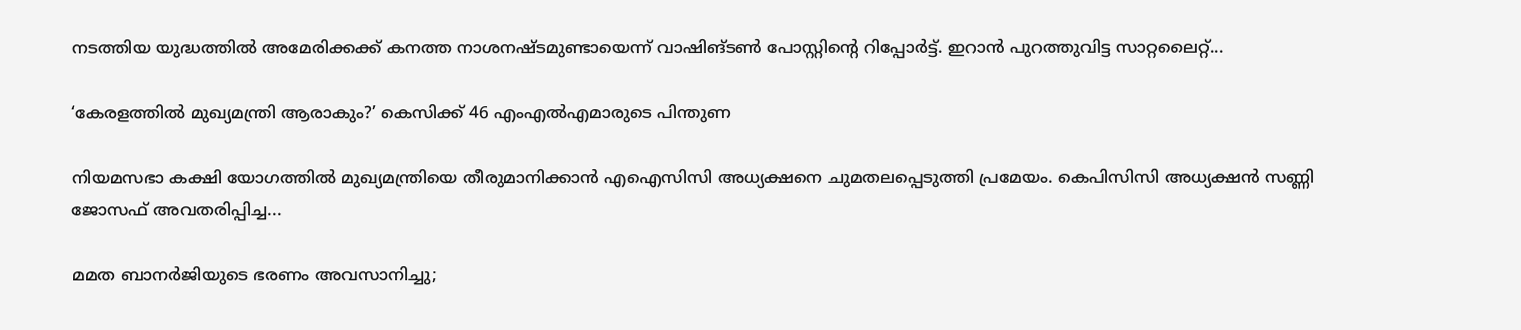നടത്തിയ യുദ്ധത്തില്‍ അമേരിക്കക്ക് കനത്ത നാശനഷ്‌ടമുണ്ടായെന്ന് വാഷിങ്ടണ്‍ പോസ്റ്റിൻ്റെ റിപ്പോര്‍ട്ട്. ഇറാന്‍ പുറത്തുവിട്ട സാറ്റലൈറ്റ്...

‘കേരളത്തിൽ മുഖ്യമന്ത്രി ആരാകും?’ കെസിക്ക് 46 എംഎൽഎമാരുടെ പിന്തുണ

നിയമസഭാ കക്ഷി യോഗത്തിൽ മുഖ്യമന്ത്രിയെ തീരുമാനിക്കാന്‍ എഐസിസി അധ്യക്ഷനെ ചുമതലപ്പെടുത്തി പ്രമേയം. കെപിസിസി അധ്യക്ഷന്‍ സണ്ണി ജോസഫ് അവതരിപ്പിച്ച...

മമത ബാനര്‍ജിയുടെ ഭരണം അവസാനിച്ചു;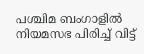പശ്ചിമ ബംഗാളില്‍ നിയമസഭ പിരിച്ച് വിട്ട്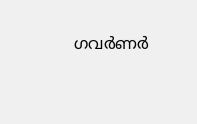ഗവര്‍ണര്‍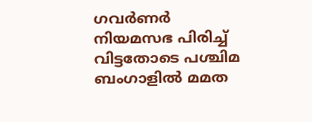ഗവര്‍ണര്‍ നിയമസഭ പിരിച്ച് വിട്ടതോടെ പശ്ചിമ ബംഗാളില്‍ മമത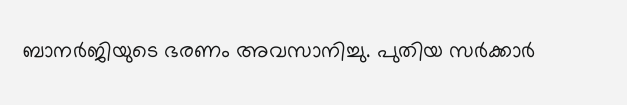ബാനര്‍ജിയുടെ ഭരണം അവസാനിച്ചു. പുതിയ സര്‍ക്കാര്‍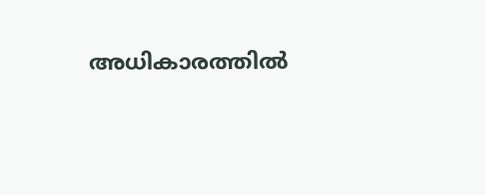അധികാരത്തില്‍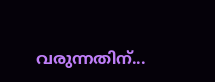വരുന്നതിന്...